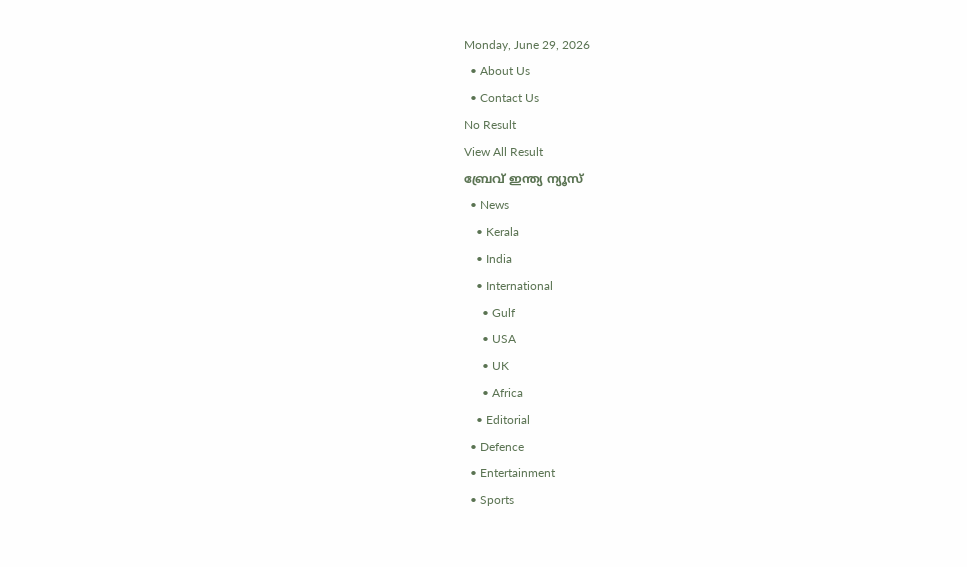Monday, June 29, 2026
  • About Us
  • Contact Us
No Result
View All Result
ബ്രേവ് ഇന്ത്യ ന്യൂസ്
  • News
    • Kerala
    • India
    • International
      • Gulf
      • USA
      • UK
      • Africa
    • Editorial
  • Defence
  • Entertainment
  • Sports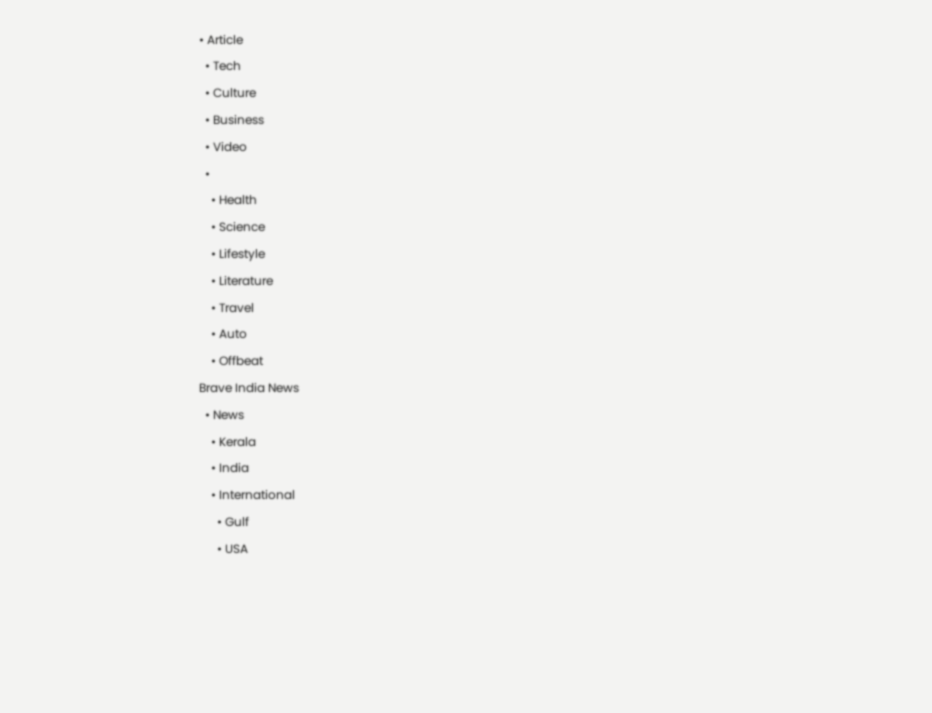• Article
  • Tech
  • Culture
  • Business
  • Video
  •
    • Health
    • Science
    • Lifestyle
    • Literature
    • Travel
    • Auto
    • Offbeat
Brave India News
  • News
    • Kerala
    • India
    • International
      • Gulf
      • USA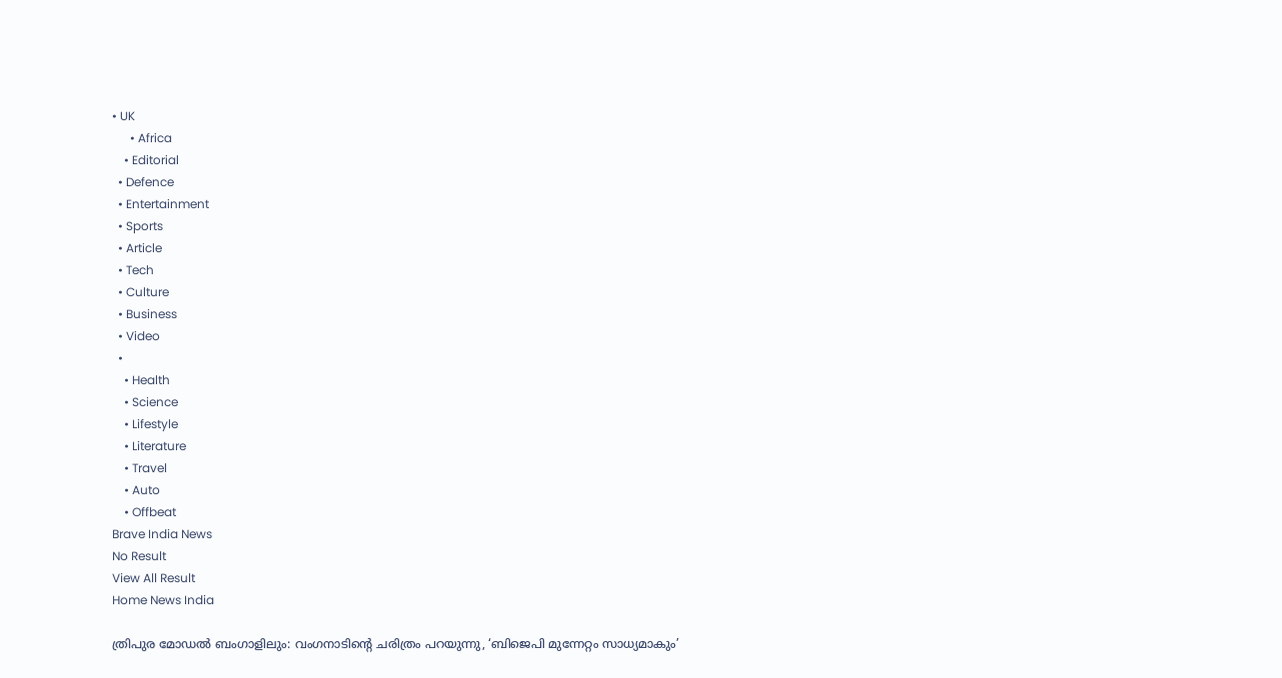• UK
      • Africa
    • Editorial
  • Defence
  • Entertainment
  • Sports
  • Article
  • Tech
  • Culture
  • Business
  • Video
  •
    • Health
    • Science
    • Lifestyle
    • Literature
    • Travel
    • Auto
    • Offbeat
Brave India News
No Result
View All Result
Home News India

ത്രിപുര മോഡല്‍ ബംഗാളിലും: വംഗനാടിന്റെ ചരിത്രം പറയുന്നു, ‘ബിജെപി മുന്നേറ്റം സാധ്യമാകും’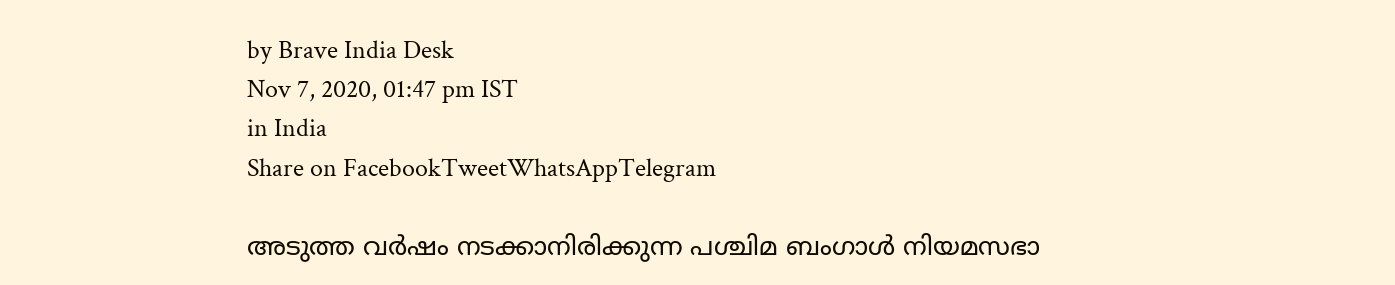by Brave India Desk
Nov 7, 2020, 01:47 pm IST
in India
Share on FacebookTweetWhatsAppTelegram

അടുത്ത വർഷം നടക്കാനിരിക്കുന്ന പശ്ചിമ ബംഗാൾ നിയമസഭാ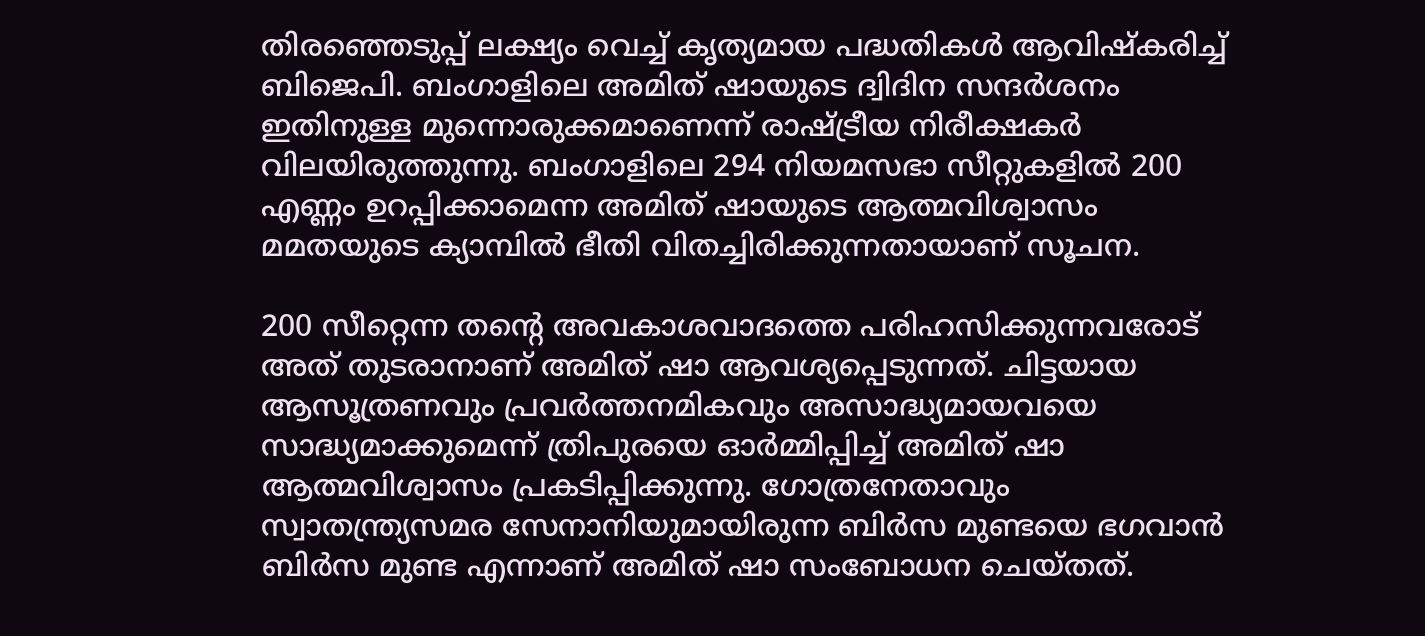തിരഞ്ഞെടുപ്പ് ലക്ഷ്യം വെച്ച് കൃത്യമായ പദ്ധതികൾ ആവിഷ്കരിച്ച് ബിജെപി. ബംഗാളിലെ അമിത് ഷായുടെ ദ്വിദിന സന്ദർശനം ഇതിനുള്ള മുന്നൊരുക്കമാണെന്ന് രാഷ്ട്രീയ നിരീക്ഷകർ വിലയിരുത്തുന്നു. ബംഗാളിലെ 294 നിയമസഭാ സീറ്റുകളിൽ 200 എണ്ണം ഉറപ്പിക്കാമെന്ന അമിത് ഷായുടെ ആത്മവിശ്വാസം മമതയുടെ ക്യാമ്പിൽ ഭീതി വിതച്ചിരിക്കുന്നതായാണ് സൂചന.

200 സീറ്റെന്ന തന്റെ അവകാശവാദത്തെ പരിഹസിക്കുന്നവരോട് അത് തുടരാനാണ് അമിത് ഷാ ആവശ്യപ്പെടുന്നത്. ചിട്ടയായ ആസൂത്രണവും പ്രവർത്തനമികവും അസാദ്ധ്യമായവയെ സാദ്ധ്യമാക്കുമെന്ന് ത്രിപുരയെ ഓർമ്മിപ്പിച്ച് അമിത് ഷാ ആത്മവിശ്വാസം പ്രകടിപ്പിക്കുന്നു. ഗോത്രനേതാവും സ്വാതന്ത്ര്യസമര സേനാനിയുമായിരുന്ന ബിർസ മുണ്ടയെ ഭഗവാൻ ബിർസ മുണ്ട എന്നാണ് അമിത് ഷാ സംബോധന ചെയ്തത്.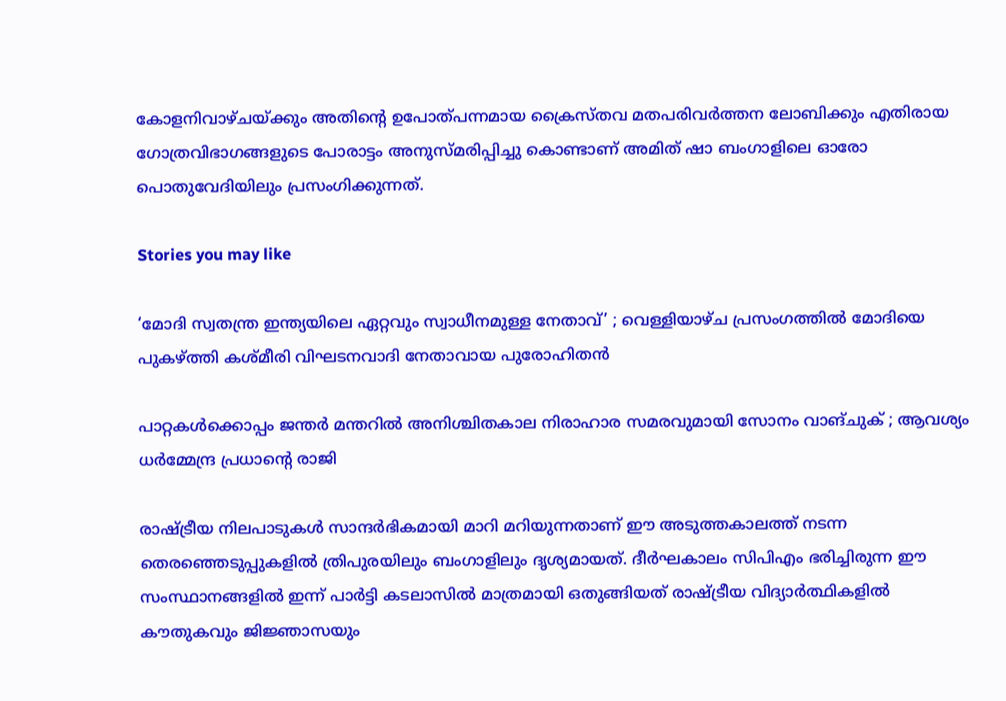കോളനിവാഴ്ചയ്ക്കും അതിന്റെ ഉപോത്പന്നമായ ക്രൈസ്തവ മതപരിവർത്തന ലോബിക്കും എതിരായ ഗോത്രവിഭാഗങ്ങളുടെ പോരാട്ടം അനുസ്മരിപ്പിച്ചു കൊണ്ടാണ് അമിത് ഷാ ബംഗാളിലെ ഓരോ പൊതുവേദിയിലും പ്രസംഗിക്കുന്നത്.

Stories you may like

‘മോദി സ്വതന്ത്ര ഇന്ത്യയിലെ ഏറ്റവും സ്വാധീനമുള്ള നേതാവ്’ ; വെള്ളിയാഴ്ച പ്രസംഗത്തിൽ മോദിയെ പുകഴ്ത്തി കശ്മീരി വിഘടനവാദി നേതാവായ പുരോഹിതൻ

പാറ്റകൾക്കൊപ്പം ജന്തർ മന്തറിൽ അനിശ്ചിതകാല നിരാഹാര സമരവുമായി സോനം വാങ്ചുക് ; ആവശ്യം ധർമ്മേന്ദ്ര പ്രധാന്റെ രാജി

രാഷ്ട്രീയ നിലപാടുകൾ സാന്ദർഭികമായി മാറി മറിയുന്നതാണ് ഈ അടുത്തകാലത്ത് നടന്ന തെരഞ്ഞെടുപ്പുകളിൽ ത്രിപുരയിലും ബംഗാളിലും ദൃശ്യമായത്. ദീർഘകാലം സിപിഎം ഭരിച്ചിരുന്ന ഈ സംസ്ഥാനങ്ങളിൽ ഇന്ന് പാർട്ടി കടലാസിൽ മാത്രമായി ഒതുങ്ങിയത് രാഷ്ട്രീയ വിദ്യാർത്ഥികളിൽ കൗതുകവും ജിജ്ഞാസയും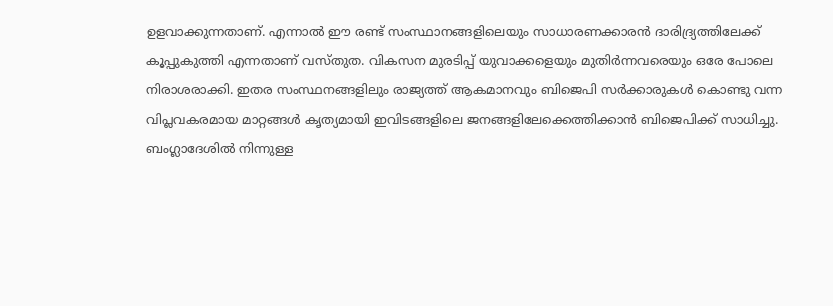ഉളവാക്കുന്നതാണ്. എന്നാൽ ഈ രണ്ട് സംസ്ഥാനങ്ങളിലെയും സാധാരണക്കാരൻ ദാരിദ്ര്യത്തിലേക്ക് കൂപ്പുകുത്തി എന്നതാണ് വസ്തുത. വികസന മുരടിപ്പ് യുവാക്കളെയും മുതിർന്നവരെയും ഒരേ പോലെ നിരാശരാക്കി. ഇതര സംസ്ഥനങ്ങളിലും രാജ്യത്ത് ആകമാനവും ബിജെപി സർക്കാരുകൾ കൊണ്ടു വന്ന വിപ്ലവകരമായ മാറ്റങ്ങൾ കൃത്യമായി ഇവിടങ്ങളിലെ ജനങ്ങളിലേക്കെത്തിക്കാൻ ബിജെപിക്ക് സാധിച്ചു. ബംഗ്ലാദേശിൽ നിന്നുള്ള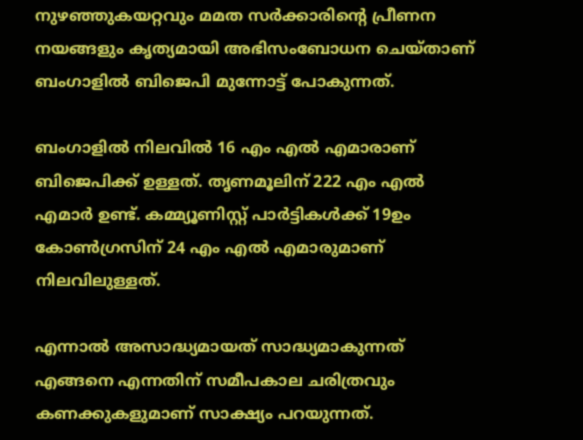നുഴഞ്ഞുകയറ്റവും മമത സർക്കാരിന്റെ പ്രീണന നയങ്ങളും കൃത്യമായി അഭിസംബോധന ചെയ്താണ് ബംഗാളിൽ ബിജെപി മുന്നോട്ട് പോകുന്നത്.

ബംഗാളിൽ നിലവിൽ 16 എം എൽ എമാരാണ് ബിജെപിക്ക് ഉള്ളത്. തൃണമൂലിന് 222 എം എൽ എമാർ ഉണ്ട്. കമ്മ്യൂണിസ്റ്റ് പാർട്ടികൾക്ക് 19ഉം കോൺഗ്രസിന് 24 എം എൽ എമാരുമാണ് നിലവിലുള്ളത്.

എന്നാൽ അസാദ്ധ്യമായത് സാദ്ധ്യമാകുന്നത് എങ്ങനെ എന്നതിന് സമീപകാല ചരിത്രവും കണക്കുകളുമാണ് സാക്ഷ്യം പറയുന്നത്.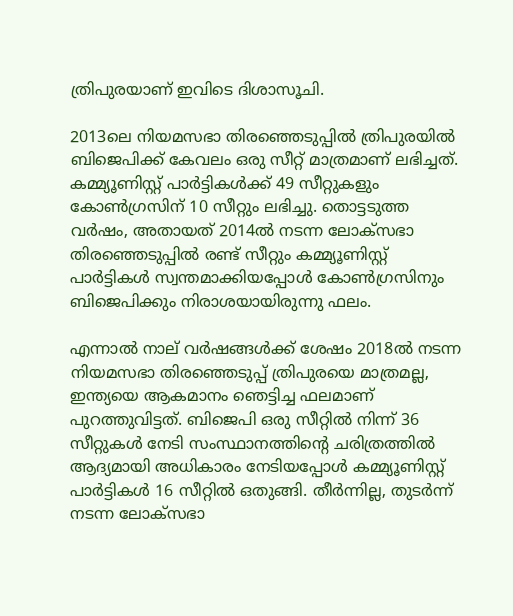ത്രിപുരയാണ് ഇവിടെ ദിശാസൂചി.

2013ലെ നിയമസഭാ തിരഞ്ഞെടുപ്പിൽ ത്രിപുരയിൽ ബിജെപിക്ക് കേവലം ഒരു സീറ്റ് മാത്രമാണ് ലഭിച്ചത്. കമ്മ്യൂണിസ്റ്റ് പാർട്ടികൾക്ക് 49 സീറ്റുകളും കോൺഗ്രസിന് 10 സീറ്റും ലഭിച്ചു. തൊട്ടടുത്ത വർഷം, അതായത് 2014ൽ നടന്ന ലോക്സഭാ തിരഞ്ഞെടുപ്പിൽ രണ്ട് സീറ്റും കമ്മ്യൂണിസ്റ്റ് പാർട്ടികൾ സ്വന്തമാക്കിയപ്പോൾ കോൺഗ്രസിനും ബിജെപിക്കും നിരാശയായിരുന്നു ഫലം.

എന്നാൽ നാല് വർഷങ്ങൾക്ക് ശേഷം 2018ൽ നടന്ന നിയമസഭാ തിരഞ്ഞെടുപ്പ് ത്രിപുരയെ മാത്രമല്ല, ഇന്ത്യയെ ആകമാനം ഞെട്ടിച്ച ഫലമാണ് പുറത്തുവിട്ടത്. ബിജെപി ഒരു സീറ്റിൽ നിന്ന് 36 സീറ്റുകൾ നേടി സംസ്ഥാനത്തിന്റെ ചരിത്രത്തിൽ ആദ്യമായി അധികാരം നേടിയപ്പോൾ കമ്മ്യൂണിസ്റ്റ് പാർട്ടികൾ 16 സീറ്റിൽ ഒതുങ്ങി. തീർന്നില്ല, തുടർന്ന് നടന്ന ലോക്സഭാ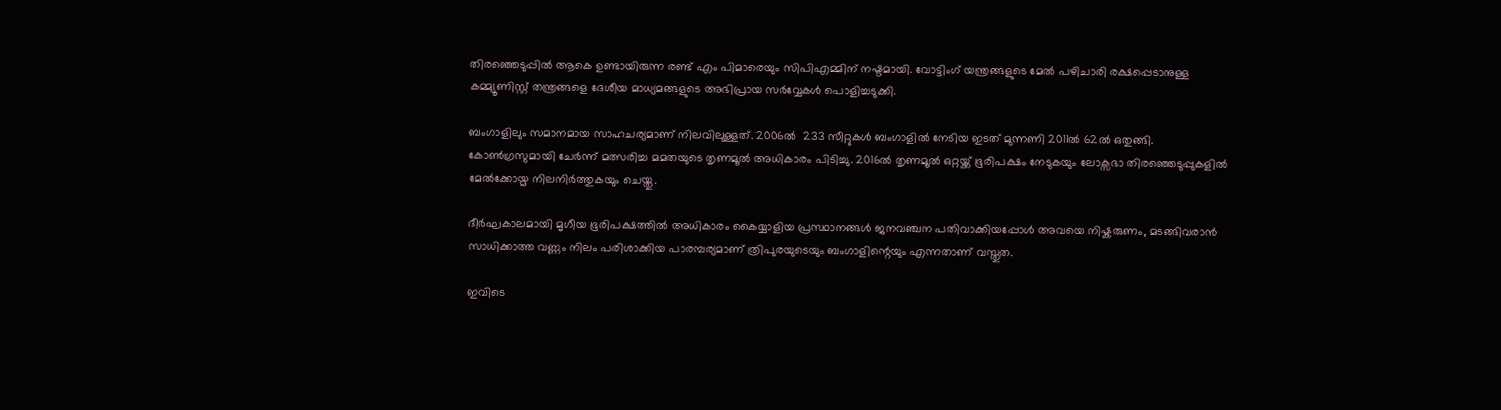തിരഞ്ഞെടുപ്പിൽ ആകെ ഉണ്ടായിരുന്ന രണ്ട് എം പിമാരെയും സിപിഎമ്മിന് നഷ്ടമായി. വോട്ടിംഗ് യന്ത്രങ്ങളുടെ മേൽ പഴിചാരി രക്ഷപ്പെടാനുള്ള കമ്മ്യൂണിസ്റ്റ് തന്ത്രങ്ങളെ ദേശീയ മാധ്യമങ്ങളുടെ അഭിപ്രായ സർവ്വേകൾ പൊളിച്ചടുക്കി.

ബംഗാളിലും സമാനമായ സാഹചര്യമാണ് നിലവിലുള്ളത്. 2006ൽ  233 സീറ്റുകൾ ബംഗാളിൽ നേടിയ ഇടത് മുന്നണി 2011ൽ 62ൽ ഒതുങ്ങി. കോൺഗ്രസുമായി ചേർന്ന് മത്സരിച്ച മമതയുടെ തൃണമൂൽ അധികാരം പിടിച്ചു. 2016ൽ തൃണമൂൽ ഒറ്റയ്ക്ക് ഭൂരിപക്ഷം നേടുകയും ലോക്സഭാ തിരഞ്ഞെടുപ്പുകളിൽ മേൽക്കോയ്മ നിലനിർത്തുകയും ചെയ്തു.

ദീർഘകാലമായി മൃഗീയ ഭൂരിപക്ഷത്തിൽ അധികാരം കൈയ്യാളിയ പ്രസ്ഥാനങ്ങൾ ജനവഞ്ചന പതിവാക്കിയപ്പോൾ അവയെ നിഷ്കരുണം, മടങ്ങിവരാൻ സാധിക്കാത്ത വണ്ണം നിലം പരിശാക്കിയ പാരമ്പര്യമാണ് ത്രിപുരയുടെയും ബംഗാളിന്റെയും എന്നതാണ് വസ്തുത.

ഇവിടെ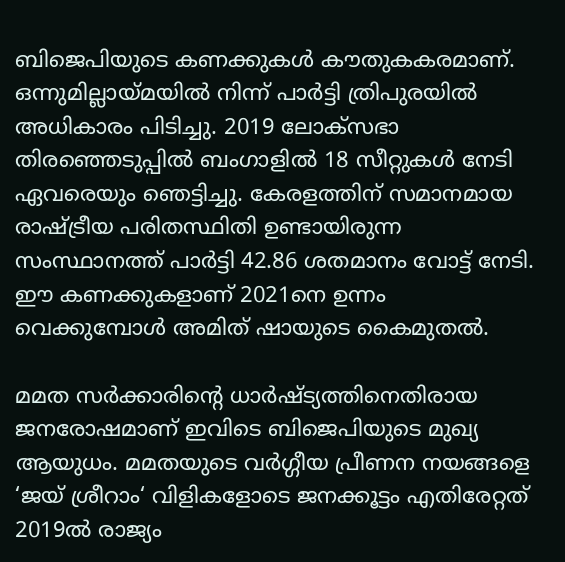ബിജെപിയുടെ കണക്കുകൾ കൗതുകകരമാണ്. ഒന്നുമില്ലായ്മയിൽ നിന്ന് പാർട്ടി ത്രിപുരയിൽ അധികാരം പിടിച്ചു. 2019 ലോക്സഭാ തിരഞ്ഞെടുപ്പിൽ ബംഗാളിൽ 18 സീറ്റുകൾ നേടി ഏവരെയും ഞെട്ടിച്ചു. കേരളത്തിന് സമാനമായ രാഷ്ട്രീയ പരിതസ്ഥിതി ഉണ്ടായിരുന്ന സംസ്ഥാനത്ത് പാർട്ടി 42.86 ശതമാനം വോട്ട് നേടി. ഈ കണക്കുകളാണ് 2021നെ ഉന്നം വെക്കുമ്പോൾ അമിത് ഷായുടെ കൈമുതൽ.

മമത സർക്കാരിന്റെ ധാർഷ്ട്യത്തിനെതിരായ ജനരോഷമാണ് ഇവിടെ ബിജെപിയുടെ മുഖ്യ ആയുധം. മമതയുടെ വർഗ്ഗീയ പ്രീണന നയങ്ങളെ ‘ജയ് ശ്രീറാം‘ വിളികളോടെ ജനക്കൂട്ടം എതിരേറ്റത് 2019ൽ രാജ്യം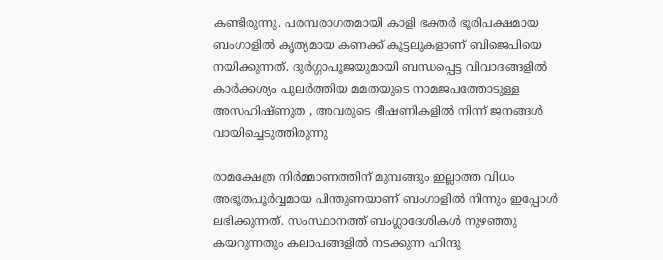കണ്ടിരുന്നു. പരമ്പരാഗതമായി കാളി ഭക്തർ ഭൂരിപക്ഷമായ ബംഗാളിൽ കൃത്യമായ കണക്ക് കൂട്ടലുകളാണ് ബിജെപിയെ നയിക്കുന്നത്. ദുർഗ്ഗാപൂജയുമായി ബന്ധപ്പെട്ട വിവാദങ്ങളിൽ കാർക്കശ്യം പുലർത്തിയ മമതയുടെ നാമജപത്തോടുള്ള അസഹിഷ്ണുത , അവരുടെ ഭീഷണികളിൽ നിന്ന് ജനങ്ങൾ വായിച്ചെടുത്തിരുന്നു

രാമക്ഷേത്ര നിർമ്മാണത്തിന് മുമ്പങ്ങും ഇല്ലാത്ത വിധം അഭൂതപൂർവ്വമായ പിന്തുണയാണ് ബംഗാളിൽ നിന്നും ഇപ്പോൾ ലഭിക്കുന്നത്. സംസ്ഥാനത്ത് ബംഗ്ലാദേശികൾ നുഴഞ്ഞു കയറുന്നതും കലാപങ്ങളിൽ നടക്കുന്ന ഹിന്ദു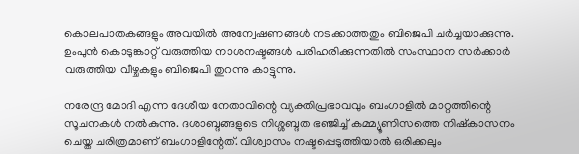കൊലപാതകങ്ങളും അവയിൽ അന്വേഷണങ്ങൾ നടക്കാത്തതും ബിജെപി ചർച്ചയാക്കുന്നു. ഉംപുൻ കൊടുങ്കാറ്റ് വരുത്തിയ നാശനഷ്ടങ്ങൾ പരിഹരിക്കുന്നതിൽ സംസ്ഥാന സർക്കാർ വരുത്തിയ വീഴ്ചകളും ബിജെപി തുറന്നു കാട്ടുന്നു.

നരേന്ദ്ര മോദി എന്ന ദേശീയ നേതാവിന്റെ വ്യക്തിപ്രഭാവവും ബംഗാളിൽ മാറ്റത്തിന്റെ സൂചനകൾ നൽകുന്നു. ദശാബ്ദങ്ങളുടെ നിശ്ശബ്ദത ഭഞ്ജിച്ച് കമ്മ്യൂണിസത്തെ നിഷ്കാസനം ചെയ്ത ചരിത്രമാണ് ബംഗാളിന്റേത്. വിശ്വാസം നഷ്ടപ്പെടുത്തിയാൽ ഒരിക്കലും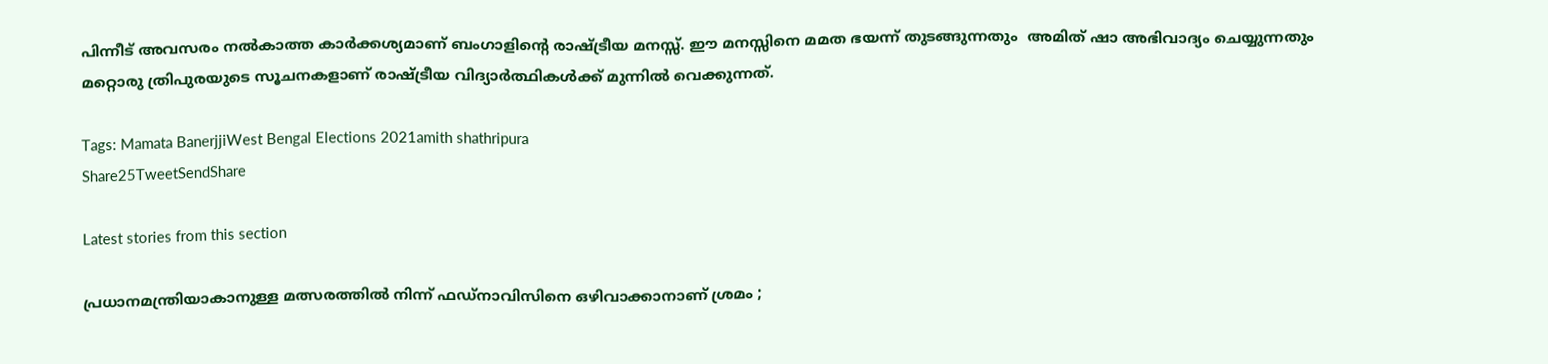പിന്നീട് അവസരം നൽകാത്ത കാർക്കശ്യമാണ് ബംഗാളിന്റെ രാഷ്ട്രീയ മനസ്സ്. ഈ മനസ്സിനെ മമത ഭയന്ന് തുടങ്ങുന്നതും  അമിത് ഷാ അഭിവാദ്യം ചെയ്യുന്നതും മറ്റൊരു ത്രിപുരയുടെ സൂചനകളാണ് രാഷ്ട്രീയ വിദ്യാർത്ഥികൾക്ക് മുന്നിൽ വെക്കുന്നത്.

Tags: Mamata BanerjjiWest Bengal Elections 2021amith shathripura
Share25TweetSendShare

Latest stories from this section

പ്രധാനമന്ത്രിയാകാനുള്ള മത്സരത്തിൽ നിന്ന് ഫഡ്നാവിസിനെ ഒഴിവാക്കാനാണ് ശ്രമം ;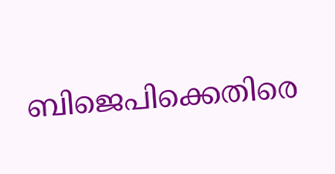ബിജെപിക്കെതിരെ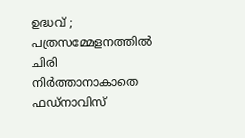ഉദ്ധവ് ; പത്രസമ്മേളനത്തിൽ ചിരി നിർത്താനാകാതെ ഫഡ്നാവിസ്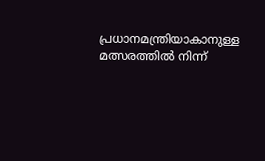പ്രധാനമന്ത്രിയാകാനുള്ള മത്സരത്തിൽ നിന്ന്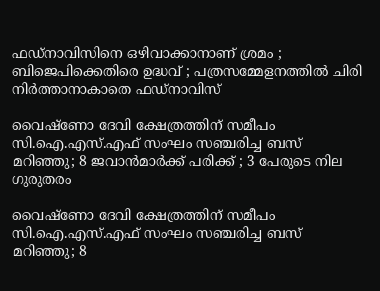ഫഡ്നാവിസിനെ ഒഴിവാക്കാനാണ് ശ്രമം ; ബിജെപിക്കെതിരെ ഉദ്ധവ് ; പത്രസമ്മേളനത്തിൽ ചിരി നിർത്താനാകാതെ ഫഡ്നാവിസ്

വൈഷ്ണോ ദേവി ക്ഷേത്രത്തിന് സമീപം സി.ഐ.എസ്.എഫ് സംഘം സഞ്ചരിച്ച ബസ് മറിഞ്ഞു; 8 ജവാൻമാർക്ക് പരിക്ക് ; 3 പേരുടെ നില ഗുരുതരം

വൈഷ്ണോ ദേവി ക്ഷേത്രത്തിന് സമീപം സി.ഐ.എസ്.എഫ് സംഘം സഞ്ചരിച്ച ബസ് മറിഞ്ഞു; 8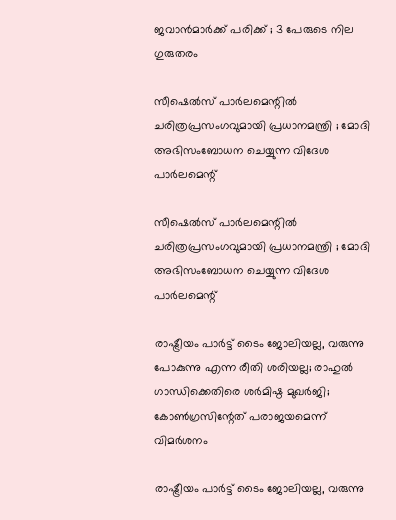ജവാൻമാർക്ക് പരിക്ക് ; 3 പേരുടെ നില ഗുരുതരം

സീഷെൽസ് പാർലമെന്റിൽ ചരിത്രപ്രസംഗവുമായി പ്രധാനമന്ത്രി ; മോദി അഭിസംബോധന ചെയ്യുന്ന വിദേശ പാർലമെന്റ്

സീഷെൽസ് പാർലമെന്റിൽ ചരിത്രപ്രസംഗവുമായി പ്രധാനമന്ത്രി ; മോദി അഭിസംബോധന ചെയ്യുന്ന വിദേശ പാർലമെന്റ്

രാഷ്ട്രീയം പാർട്ട് ടൈം ജോലിയല്ല, വരുന്നു പോകുന്നു എന്ന രീതി ശരിയല്ല; രാഹുൽ ഗാന്ധിക്കെതിരെ ശർമിഷ്ഠ മുഖർജി; കോൺഗ്രസിന്റേത് പരാജയമെന്ന് വിമർശനം

രാഷ്ട്രീയം പാർട്ട് ടൈം ജോലിയല്ല, വരുന്നു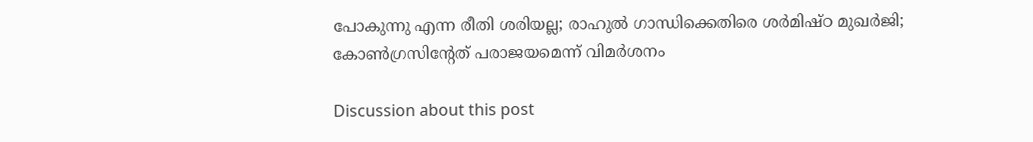പോകുന്നു എന്ന രീതി ശരിയല്ല; രാഹുൽ ഗാന്ധിക്കെതിരെ ശർമിഷ്ഠ മുഖർജി; കോൺഗ്രസിന്റേത് പരാജയമെന്ന് വിമർശനം

Discussion about this post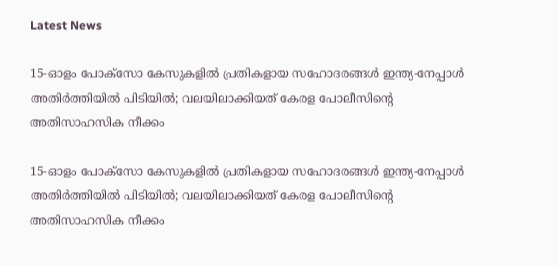Latest News

15-ഓളം പോക്സോ കേസുകളിൽ പ്രതികളായ സഹോദരങ്ങൾ ഇന്ത്യ-നേപ്പാൾ അതിർത്തിയിൽ പിടിയിൽ; വലയിലാക്കിയത് കേരള പോലീസിന്റെ അതിസാഹസിക നീക്കം

15-ഓളം പോക്സോ കേസുകളിൽ പ്രതികളായ സഹോദരങ്ങൾ ഇന്ത്യ-നേപ്പാൾ അതിർത്തിയിൽ പിടിയിൽ; വലയിലാക്കിയത് കേരള പോലീസിന്റെ അതിസാഹസിക നീക്കം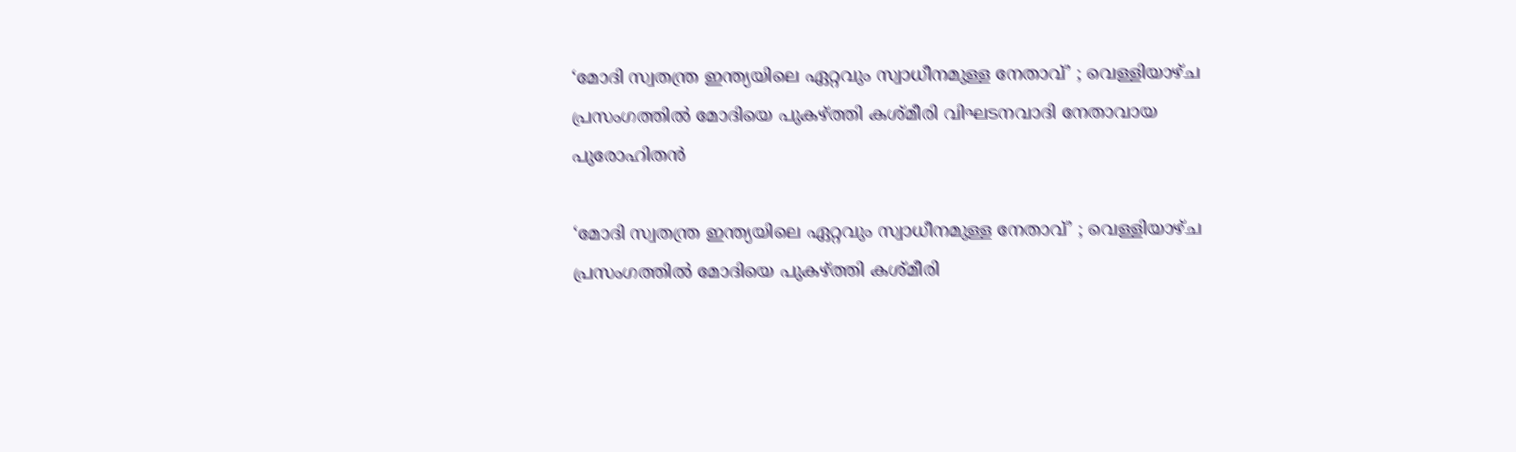‘മോദി സ്വതന്ത്ര ഇന്ത്യയിലെ ഏറ്റവും സ്വാധീനമുള്ള നേതാവ്’ ; വെള്ളിയാഴ്ച പ്രസംഗത്തിൽ മോദിയെ പുകഴ്ത്തി കശ്മീരി വിഘടനവാദി നേതാവായ പുരോഹിതൻ

‘മോദി സ്വതന്ത്ര ഇന്ത്യയിലെ ഏറ്റവും സ്വാധീനമുള്ള നേതാവ്’ ; വെള്ളിയാഴ്ച പ്രസംഗത്തിൽ മോദിയെ പുകഴ്ത്തി കശ്മീരി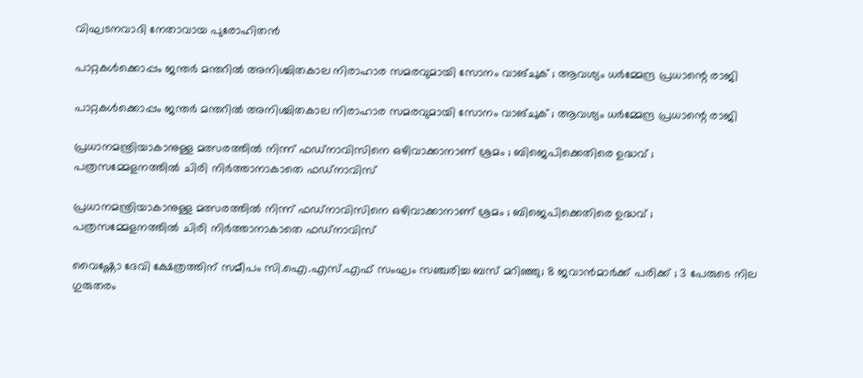വിഘടനവാദി നേതാവായ പുരോഹിതൻ

പാറ്റകൾക്കൊപ്പം ജന്തർ മന്തറിൽ അനിശ്ചിതകാല നിരാഹാര സമരവുമായി സോനം വാങ്ചുക് ; ആവശ്യം ധർമ്മേന്ദ്ര പ്രധാന്റെ രാജി

പാറ്റകൾക്കൊപ്പം ജന്തർ മന്തറിൽ അനിശ്ചിതകാല നിരാഹാര സമരവുമായി സോനം വാങ്ചുക് ; ആവശ്യം ധർമ്മേന്ദ്ര പ്രധാന്റെ രാജി

പ്രധാനമന്ത്രിയാകാനുള്ള മത്സരത്തിൽ നിന്ന് ഫഡ്നാവിസിനെ ഒഴിവാക്കാനാണ് ശ്രമം ; ബിജെപിക്കെതിരെ ഉദ്ധവ് ; പത്രസമ്മേളനത്തിൽ ചിരി നിർത്താനാകാതെ ഫഡ്നാവിസ്

പ്രധാനമന്ത്രിയാകാനുള്ള മത്സരത്തിൽ നിന്ന് ഫഡ്നാവിസിനെ ഒഴിവാക്കാനാണ് ശ്രമം ; ബിജെപിക്കെതിരെ ഉദ്ധവ് ; പത്രസമ്മേളനത്തിൽ ചിരി നിർത്താനാകാതെ ഫഡ്നാവിസ്

വൈഷ്ണോ ദേവി ക്ഷേത്രത്തിന് സമീപം സി.ഐ.എസ്.എഫ് സംഘം സഞ്ചരിച്ച ബസ് മറിഞ്ഞു; 8 ജവാൻമാർക്ക് പരിക്ക് ; 3 പേരുടെ നില ഗുരുതരം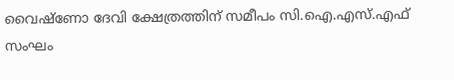വൈഷ്ണോ ദേവി ക്ഷേത്രത്തിന് സമീപം സി.ഐ.എസ്.എഫ് സംഘം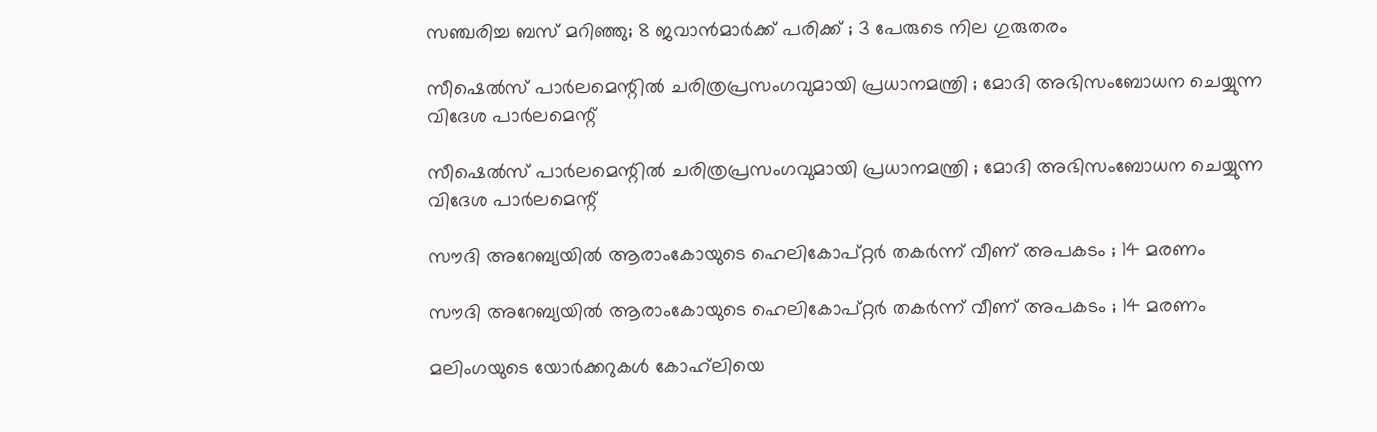സഞ്ചരിച്ച ബസ് മറിഞ്ഞു; 8 ജവാൻമാർക്ക് പരിക്ക് ; 3 പേരുടെ നില ഗുരുതരം

സീഷെൽസ് പാർലമെന്റിൽ ചരിത്രപ്രസംഗവുമായി പ്രധാനമന്ത്രി ; മോദി അഭിസംബോധന ചെയ്യുന്ന വിദേശ പാർലമെന്റ്

സീഷെൽസ് പാർലമെന്റിൽ ചരിത്രപ്രസംഗവുമായി പ്രധാനമന്ത്രി ; മോദി അഭിസംബോധന ചെയ്യുന്ന വിദേശ പാർലമെന്റ്

സൗദി അറേബ്യയിൽ ആരാംകോയുടെ ഹെലികോപ്റ്റർ തകർന്ന് വീണ് അപകടം ; 14 മരണം

സൗദി അറേബ്യയിൽ ആരാംകോയുടെ ഹെലികോപ്റ്റർ തകർന്ന് വീണ് അപകടം ; 14 മരണം

മലിംഗയുടെ യോർക്കറുകൾ കോഹ്‌ലിയെ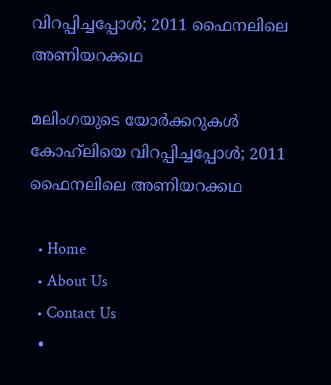വിറപ്പിച്ചപ്പോൾ; 2011 ഫൈനലിലെ അണിയറക്കഥ

മലിംഗയുടെ യോർക്കറുകൾ കോഹ്‌ലിയെ വിറപ്പിച്ചപ്പോൾ; 2011 ഫൈനലിലെ അണിയറക്കഥ

  • Home
  • About Us
  • Contact Us
  •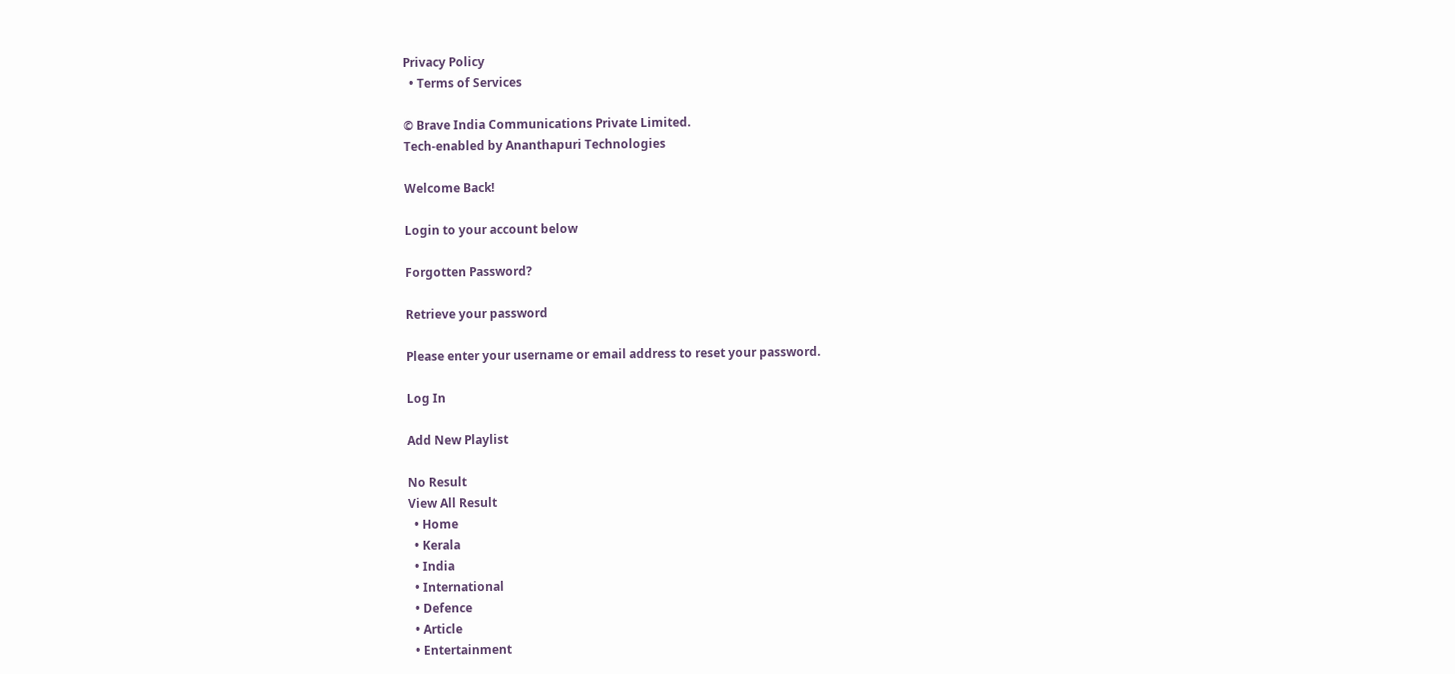Privacy Policy
  • Terms of Services

© Brave India Communications Private Limited.
Tech-enabled by Ananthapuri Technologies

Welcome Back!

Login to your account below

Forgotten Password?

Retrieve your password

Please enter your username or email address to reset your password.

Log In

Add New Playlist

No Result
View All Result
  • Home
  • Kerala
  • India
  • International
  • Defence
  • Article
  • Entertainment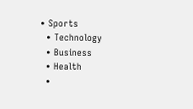• Sports
  • Technology
  • Business
  • Health
  •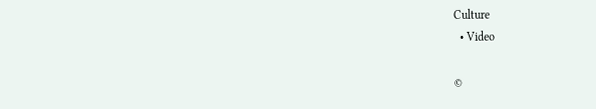Culture
  • Video

©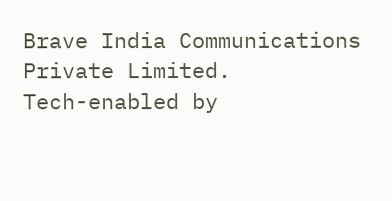Brave India Communications Private Limited.
Tech-enabled by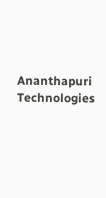Ananthapuri Technologies